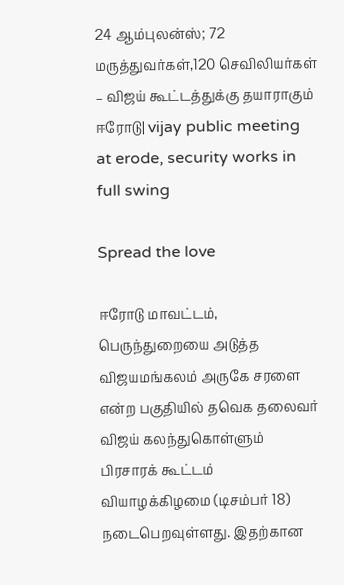24 ஆம்புலன்ஸ்; 72 மருத்துவர்கள்,120 செவிலியர்கள் – விஜய் கூட்டத்துக்கு தயாராகும் ஈரோடு| vijay public meeting at erode, security works in full swing

Spread the love

ஈரோடு மாவட்டம், பெருந்துறையை அடுத்த விஜயமங்கலம் அருகே சரளை என்ற பகுதியில் தவெக தலைவர் விஜய் கலந்துகொள்ளும் பிரசாரக் கூட்டம் வியாழக்கிழமை (டிசம்பர் 18) நடைபெறவுள்ளது. இதற்கான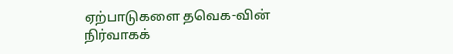ஏற்பாடுகளை தவெக-வின் நிர்வாகக்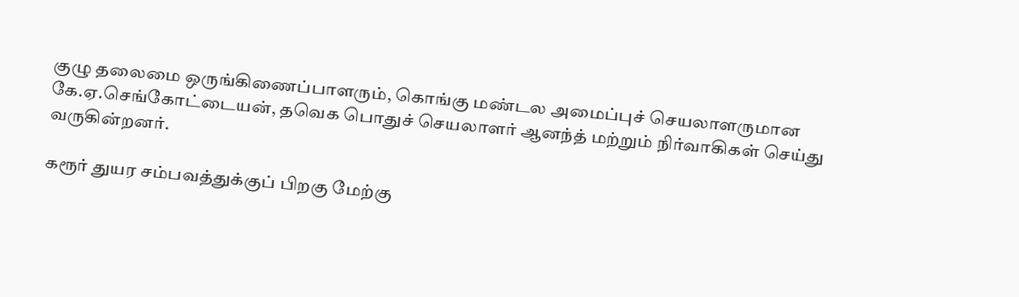குழு தலைமை ஒருங்கிணைப்பாளரும், கொங்கு மண்டல அமைப்புச் செயலாளருமான கே.ஏ.செங்கோட்டையன், தவெக பொதுச் செயலாளர் ஆனந்த் மற்றும் நிர்வாகிகள் செய்து வருகின்றனர்.

கரூர் துயர சம்பவத்துக்குப் பிறகு மேற்கு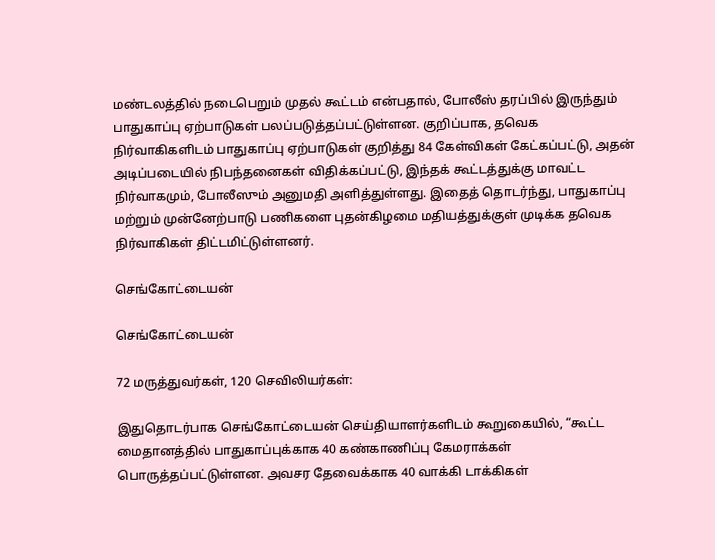மண்டலத்தில் நடைபெறும் முதல் கூட்டம் என்பதால், போலீஸ் தரப்பில் இருந்தும் பாதுகாப்பு ஏற்பாடுகள் பலப்படுத்தப்பட்டுள்ளன. குறிப்பாக, தவெக நிர்வாகிகளிடம் பாதுகாப்பு ஏற்பாடுகள் குறித்து 84 கேள்விகள் கேட்கப்பட்டு, அதன் அடிப்படையில் நிபந்தனைகள் விதிக்கப்பட்டு, இந்தக் கூட்டத்துக்கு மாவட்ட நிர்வாகமும், போலீஸும் அனுமதி அளித்துள்ளது. இதைத் தொடர்ந்து, பாதுகாப்பு மற்றும் முன்னேற்பாடு பணிகளை புதன்கிழமை மதியத்துக்குள் முடிக்க தவெக நிர்வாகிகள் திட்டமிட்டுள்ளனர்.

செங்கோட்டையன்

செங்கோட்டையன்

72 மருத்துவர்கள், 120 செவிலியர்கள்:

இதுதொடர்பாக செங்கோட்டையன் செய்தியாளர்களிடம் கூறுகையில், “கூட்ட மைதானத்தில் பாதுகாப்புக்காக 40 கண்காணிப்பு கேமராக்கள் பொருத்தப்பட்டுள்ளன. அவசர தேவைக்காக 40 வாக்கி டாக்கிகள்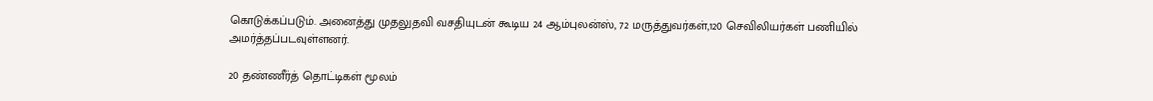கொடுக்கப்படும். அனைத்து முதலுதவி வசதியுடன் கூடிய 24 ஆம்புலன்ஸ், 72 மருத்துவர்கள்,120 செவிலியர்கள் பணியில் அமர்த்தப்படவுள்ளனர்.

20 தண்ணீர்த் தொட்டிகள் மூலம்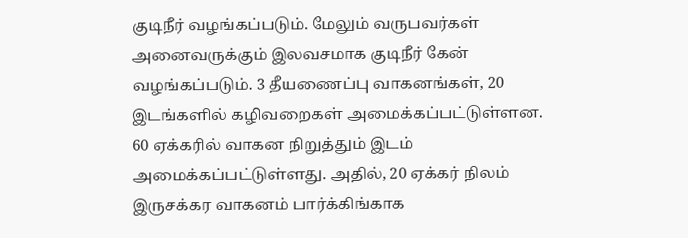குடிநீர் வழங்கப்படும். மேலும் வருபவர்கள் அனைவருக்கும் இலவசமாக குடிநீர் கேன் வழங்கப்படும். 3 தீயணைப்பு வாகனங்கள், 20 இடங்களில் கழிவறைகள் அமைக்கப்பட்டுள்ளன. 60 ஏக்கரில் வாகன நிறுத்தும் இடம் அமைக்கப்பட்டுள்ளது. அதில், 20 ஏக்கர் நிலம் இருசக்கர வாகனம் பார்க்கிங்காக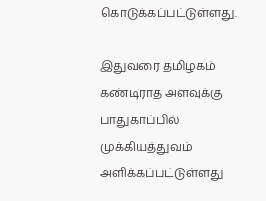கொடுக்கப்பட்டுள்ளது.

இதுவரை தமிழகம் கண்டிராத அளவுக்கு பாதுகாப்பில் முக்கியத்துவம் அளிக்கப்பட்டுள்ளது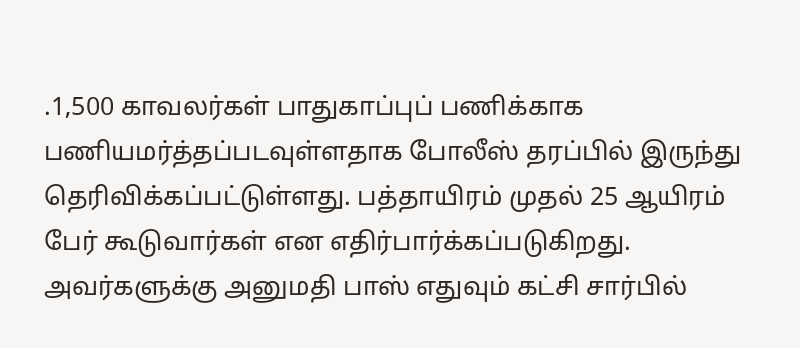.1,500 காவலர்கள் பாதுகாப்புப் பணிக்காக பணியமர்த்தப்படவுள்ளதாக போலீஸ் தரப்பில் இருந்து தெரிவிக்கப்பட்டுள்ளது. பத்தாயிரம் முதல் 25 ஆயிரம் பேர் கூடுவார்கள் என எதிர்பார்க்கப்படுகிறது. அவர்களுக்கு அனுமதி பாஸ் எதுவும் கட்சி சார்பில்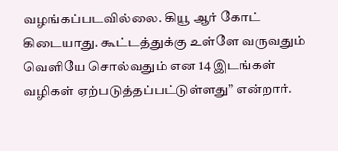வழங்கப்படவில்லை. கியூ ஆர் கோட் கிடையாது. கூட்டத்துக்கு உள்ளே வருவதும் வெளியே சொல்வதும் என 14 இடங்கள் வழிகள் ஏற்படுத்தப்பட்டுள்ளது” என்றார்.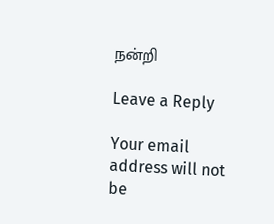நன்றி

Leave a Reply

Your email address will not be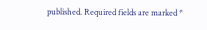published. Required fields are marked *